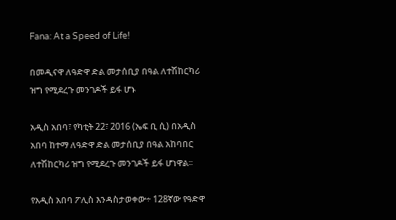Fana: At a Speed of Life!

በመዲናዋ ለዓድዋ ድል መታሰቢያ በዓል ለተሽከርካሪ ዝግ የሚደረጉ መንገዶች ይፋ ሆኑ

አዲስ አበባ፣ የካቲት 22፣ 2016 (ኤፍ ቢ ሲ) በአዲስ አበባ ከተማ ለዓድዋ ድል መታሰቢያ በዓል አከባበር ለተሽከርካሪ ዝግ የሚደረጉ መንገዶች ይፋ ሆነዋል፡፡

የአዲስ አበባ ፖሊስ እንዳስታወቀው÷ 128ኛው የዓድዋ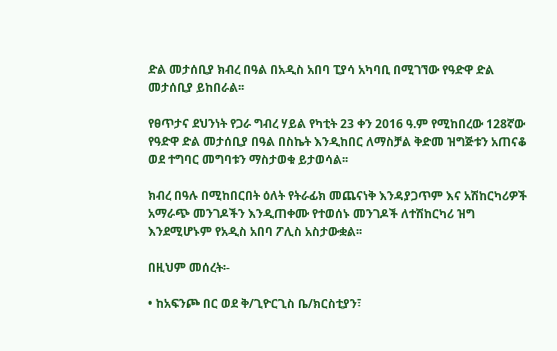ድል መታሰቢያ ክብረ በዓል በአዲስ አበባ ፒያሳ አካባቢ በሚገኘው የዓድዋ ድል መታሰቢያ ይከበራል፡፡

የፀጥታና ደህንነት የጋራ ግብረ ሃይል የካቲት 23 ቀን 2016 ዓ.ም የሚከበረው 128ኛው የዓድዋ ድል መታሰቢያ በዓል በስኬት እንዲከበር ለማስቻል ቅድመ ዝግጅቱን አጠናቆ ወደ ተግባር መግባቱን ማስታወቁ ይታወሳል፡፡

ክብረ በዓሉ በሚከበርበት ዕለት የትራፊክ መጨናነቅ እንዳያጋጥም እና አሽከርካሪዎች አማራጭ መንገዶችን እንዲጠቀሙ የተወሰኑ መንገዶች ለተሽከርካሪ ዝግ እንደሚሆኑም የአዲስ አበባ ፖሊስ አስታውቋል፡፡

በዚህም መሰረት፡-

• ከአፍንጮ በር ወደ ቅ/ጊዮርጊስ ቤ/ክርስቲያን፣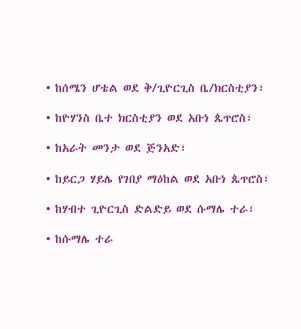• ከሰሜን ሆቴል ወደ ቅ/ጊዮርጊስ ቤ/ክርስቲያን፣

• ከዮሃንስ ቤተ ክርስቲያን ወደ አቡነ ጴጥሮስ፣

• ከአራት መንታ ወደ ጅንአድ፣

• ከይርጋ ሃይሌ የገበያ ማዕከል ወደ አቡነ ጴጥሮስ፣

• ከሃብተ ጊዮርጊስ ድልድይ ወደ ሱማሌ ተራ፣

• ከሱማሌ ተራ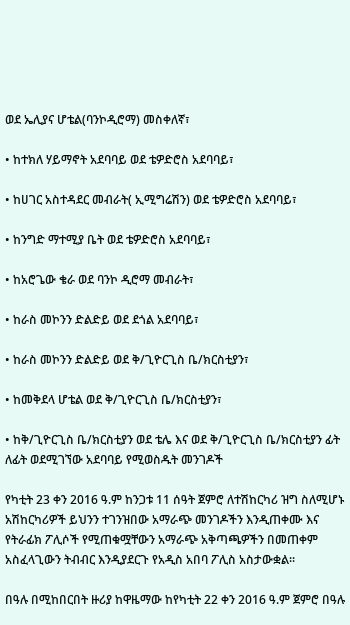ወደ ኤሊያና ሆቴል(ባንኮዲሮማ) መስቀለኛ፣

• ከተክለ ሃይማኖት አደባባይ ወደ ቴዎድሮስ አደባባይ፣

• ከሀገር አስተዳደር መብራት( ኢሚግሬሽን) ወደ ቴዎድሮስ አደባባይ፣

• ከንግድ ማተሚያ ቤት ወደ ቴዎድሮስ አደባባይ፣

• ከአሮጌው ቄራ ወደ ባንኮ ዲሮማ መብራት፣

• ከራስ መኮንን ድልድይ ወደ ደጎል አደባባይ፣

• ከራስ መኮንን ድልድይ ወደ ቅ/ጊዮርጊስ ቤ/ክርስቲያን፣

• ከመቅደላ ሆቴል ወደ ቅ/ጊዮርጊስ ቤ/ክርስቲያን፣

• ከቅ/ጊዮርጊስ ቤ/ክርስቲያን ወደ ቴሌ እና ወደ ቅ/ጊዮርጊስ ቤ/ክርስቲያን ፊት ለፊት ወደሚገኘው አደባባይ የሚወስዱት መንገዶች

የካቲት 23 ቀን 2016 ዓ.ም ከንጋቱ 11 ሰዓት ጀምሮ ለተሽከርካሪ ዝግ ስለሚሆኑ አሽከርካሪዎች ይህንን ተገንዝበው አማራጭ መንገዶችን እንዲጠቀሙ እና የትራፊክ ፖሊሶች የሚጠቁሟቸውን አማራጭ አቅጣጫዎችን በመጠቀም አስፈላጊውን ትብብር እንዲያደርጉ የአዲስ አበባ ፖሊስ አስታውቋል፡፡

በዓሉ በሚከበርበት ዙሪያ ከዋዜማው ከየካቲት 22 ቀን 2016 ዓ.ም ጀምሮ በዓሉ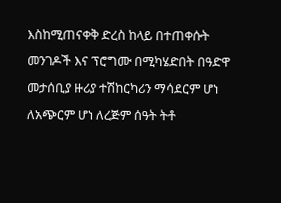እስከሚጠናቀቅ ድረስ ከላይ በተጠቀሱት መንገዶች እና ፕሮግሙ በሚካሄድበት በዓድዋ መታሰቢያ ዙሪያ ተሽከርካሪን ማሳደርም ሆነ ለአጭርም ሆነ ለረጅም ሰዓት ትቶ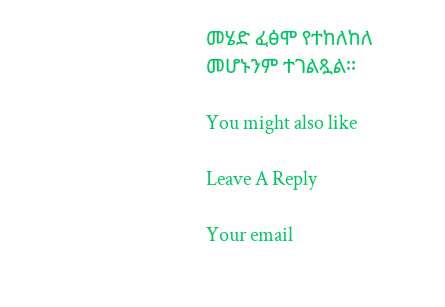መሄድ ፈፅሞ የተከለከለ መሆኑንም ተገልጿል፡፡

You might also like

Leave A Reply

Your email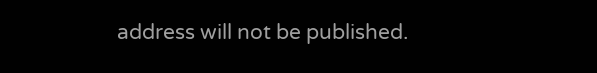address will not be published.